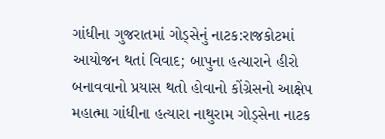ગાંધીના ગુજરાતમાં ગોડ્સેનું નાટક:રાજકોટમાં આયોજન થતાં વિવાદ; બાપુના હત્યારાને હીરો બનાવવાનો પ્રયાસ થતો હોવાનો કોંગ્રેસનો આક્ષેપ
મહાત્મા ગાંધીના હત્યારા નાથુરામ ગોડ્સેના નાટક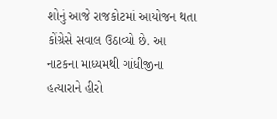શોનું આજે રાજકોટમાં આયોજન થતા કોંગ્રેસે સવાલ ઉઠાવ્યો છે. આ નાટકના માધ્યમથી ગાંધીજીના હત્યારાને હીરો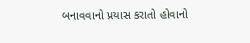બનાવવાનો પ્રયાસ કરાતો હોવાનો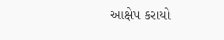આક્ષેપ કરાયો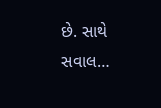છે. સાથે સવાલ…